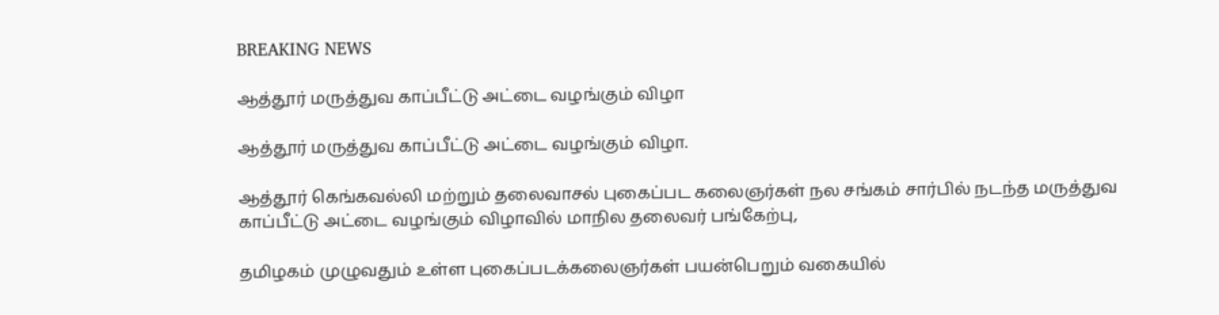BREAKING NEWS

ஆத்தூர் மருத்துவ காப்பீட்டு அட்டை வழங்கும் விழா

ஆத்தூர் மருத்துவ காப்பீட்டு அட்டை வழங்கும் விழா.

ஆத்தூர் கெங்கவல்லி மற்றும் தலைவாசல் புகைப்பட கலைஞர்கள் நல சங்கம் சார்பில் நடந்த மருத்துவ காப்பீட்டு அட்டை வழங்கும் விழாவில் மாநில தலைவர் பங்கேற்பு,

தமிழகம் முழுவதும் உள்ள புகைப்படக்கலைஞர்கள் பயன்பெறும் வகையில்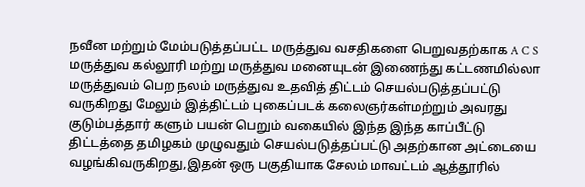நவீன மற்றும் மேம்படுத்தப்பட்ட மருத்துவ வசதிகளை பெறுவதற்காக A C S மருத்துவ கல்லூரி மற்று மருத்துவ மனையுடன் இணைந்து கட்டணமில்லா மருத்துவம் பெற நலம் மருத்துவ உதவித் திட்டம் செயல்படுத்தப்பட்டு வருகிறது மேலும் இத்திட்டம் புகைப்படக் கலைஞர்கள்மற்றும் அவரது குடும்பத்தார் களும் பயன் பெறும் வகையில் இந்த இந்த காப்பீட்டு திட்டத்தை தமிழகம் முழுவதும் செயல்படுத்தப்பட்டு அதற்கான அட்டையை வழங்கிவருகிறது,இதன் ஒரு பகுதியாக சேலம் மாவட்டம் ஆத்தூரில்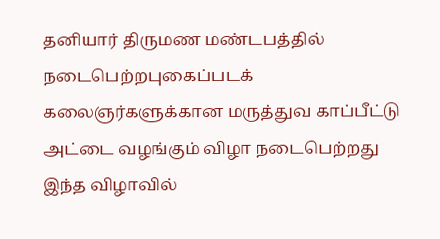தனியார் திருமண மண்டபத்தில் நடைபெற்றபுகைப்படக் கலைஞர்களுக்கான மருத்துவ காப்பீட்டு அட்டை வழங்கும் விழா நடைபெற்றது இந்த விழாவில்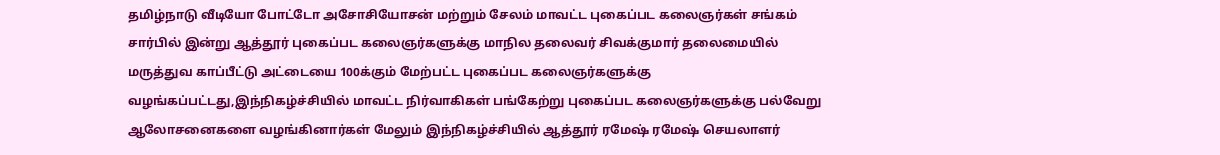தமிழ்நாடு வீடியோ போட்டோ அசோசியோசன் மற்றும் சேலம் மாவட்ட புகைப்பட கலைஞர்கள் சங்கம் சார்பில் இன்று ஆத்தூர் புகைப்பட கலைஞர்களுக்கு மாநில தலைவர் சிவக்குமார் தலைமையில் மருத்துவ காப்பீட்டு அட்டையை 100க்கும் மேற்பட்ட புகைப்பட கலைஞர்களுக்கு வழங்கப்பட்டது,இந்நிகழ்ச்சியில் மாவட்ட நிர்வாகிகள் பங்கேற்று புகைப்பட கலைஞர்களுக்கு பல்வேறு ஆலோசனைகளை வழங்கினார்கள் மேலும் இந்நிகழ்ச்சியில் ஆத்தூர் ரமேஷ் ரமேஷ் செயலாளர்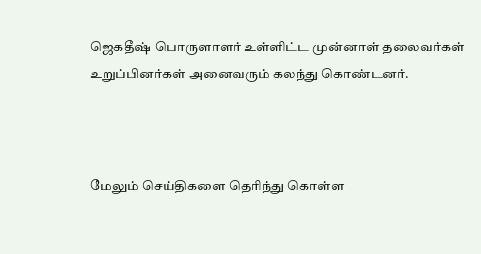ஜெகதீஷ் பொருளாளர் உள்ளிட்ட முன்னாள் தலைவர்கள் உறுப்பினர்கள் அனைவரும் கலந்து கொண்டனர்.



மேலும் செய்திகளை தெரிந்து கொள்ள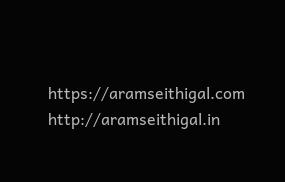https://aramseithigal.com  http://aramseithigal.in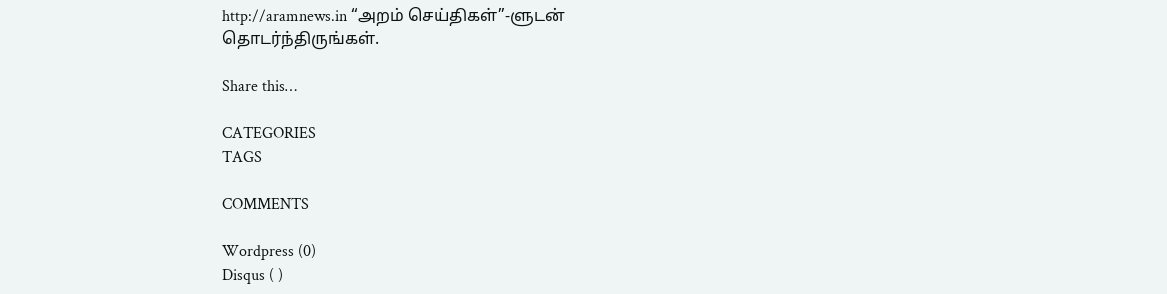http://aramnews.in “அறம் செய்திகள்”-ளுடன் தொடர்ந்திருங்கள்.

Share this…

CATEGORIES
TAGS

COMMENTS

Wordpress (0)
Disqus ( )